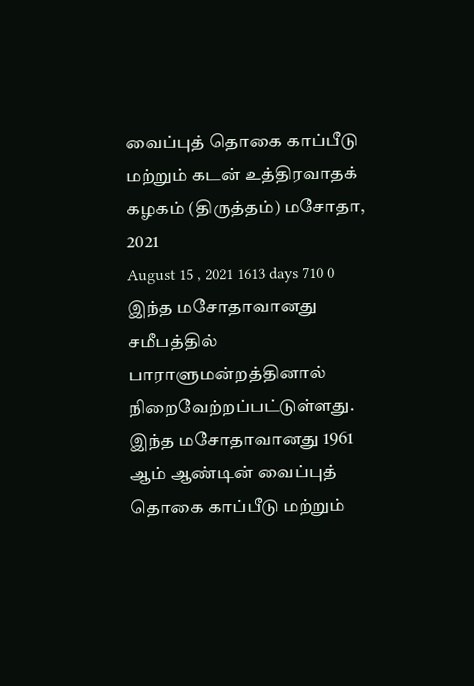வைப்புத் தொகை காப்பீடு மற்றும் கடன் உத்திரவாதக் கழகம் (திருத்தம்) மசோதா, 2021
August 15 , 2021 1613 days 710 0
இந்த மசோதாவானது சமீபத்தில் பாராளுமன்றத்தினால் நிறைவேற்றப்பட்டுள்ளது.
இந்த மசோதாவானது 1961 ஆம் ஆண்டின் வைப்புத் தொகை காப்பீடு மற்றும்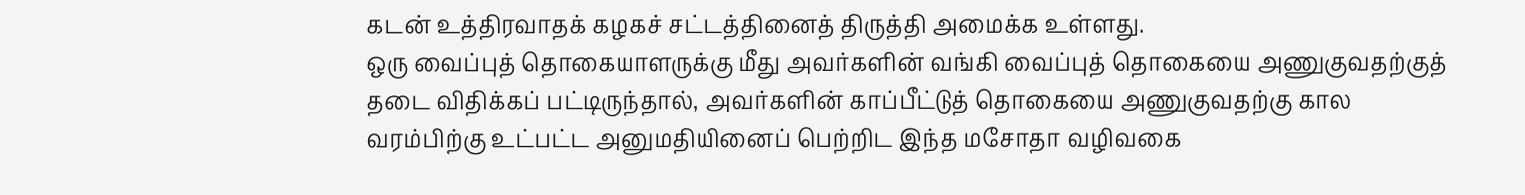கடன் உத்திரவாதக் கழகச் சட்டத்தினைத் திருத்தி அமைக்க உள்ளது.
ஒரு வைப்புத் தொகையாளருக்கு மீது அவர்களின் வங்கி வைப்புத் தொகையை அணுகுவதற்குத் தடை விதிக்கப் பட்டிருந்தால், அவர்களின் காப்பீட்டுத் தொகையை அணுகுவதற்கு கால வரம்பிற்கு உட்பட்ட அனுமதியினைப் பெற்றிட இந்த மசோதா வழிவகை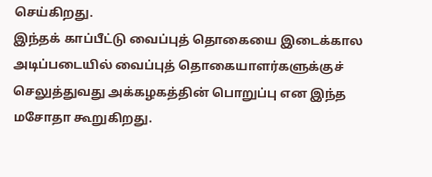செய்கிறது.
இந்தக் காப்பீட்டு வைப்புத் தொகையை இடைக்கால அடிப்படையில் வைப்புத் தொகையாளர்களுக்குச் செலுத்துவது அக்கழகத்தின் பொறுப்பு என இந்த மசோதா கூறுகிறது.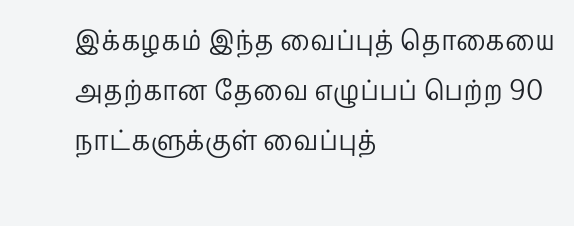இக்கழகம் இந்த வைப்புத் தொகையை அதற்கான தேவை எழுப்பப் பெற்ற 90 நாட்களுக்குள் வைப்புத்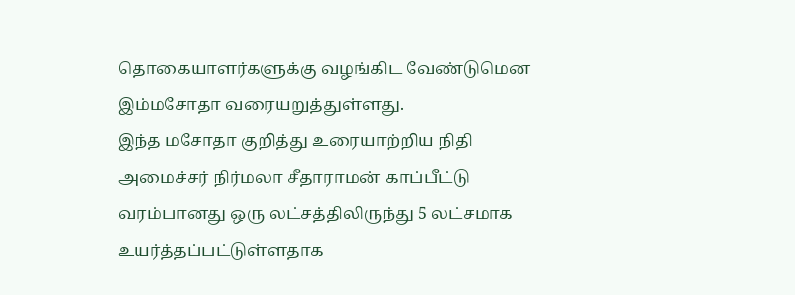தொகையாளர்களுக்கு வழங்கிட வேண்டுமென இம்மசோதா வரையறுத்துள்ளது.
இந்த மசோதா குறித்து உரையாற்றிய நிதி அமைச்சர் நிர்மலா சீதாராமன் காப்பீட்டு வரம்பானது ஒரு லட்சத்திலிருந்து 5 லட்சமாக உயர்த்தப்பட்டுள்ளதாக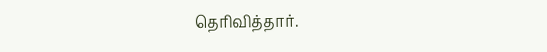தெரிவித்தார்.